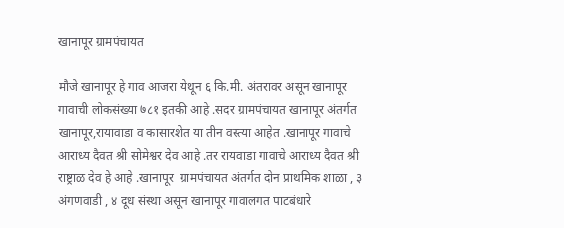खानापूर ग्रामपंचायत

मौजे खानापूर हे गाव आजरा येथून ६ कि.मी. अंतरावर असून खानापूर गावाची लोकसंख्या ७८१ इतकी आहे .सदर ग्रामपंचायत खानापूर अंतर्गत खानापूर,रायावाडा व कासारशेत या तीन वस्त्या आहेत .खानापूर गावाचे आराध्य दैवत श्री सोमेश्वर देव आहे .तर रायवाडा गावाचे आराध्य दैवत श्री राष्ट्राळ देव हे आहे .खानापूर  ग्रामपंचायत अंतर्गत दोन प्राथमिक शाळा , ३ अंगणवाडी , ४ दूध संस्था असून खानापूर गावालगत पाटबंधारे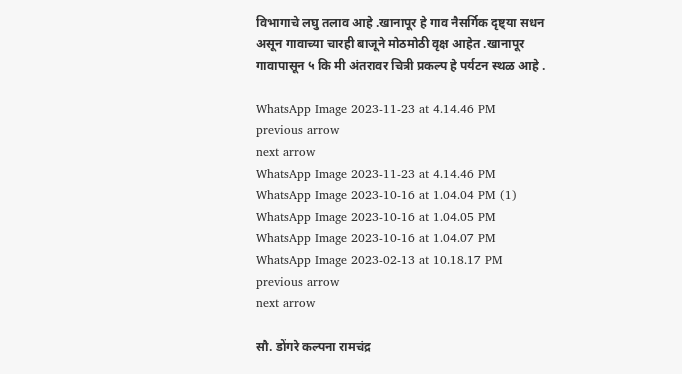विभागाचे लघु तलाव आहे .खानापूर हे गाव नैसर्गिक दृष्ट्या सधन असून गावाच्या चारही बाजूने मोठमोठी वृक्ष आहेत .खानापूर गावापासून ५ कि मी अंतरावर चित्री प्रकल्प हे पर्यटन स्थळ आहे .

WhatsApp Image 2023-11-23 at 4.14.46 PM
previous arrow
next arrow
WhatsApp Image 2023-11-23 at 4.14.46 PM
WhatsApp Image 2023-10-16 at 1.04.04 PM (1)
WhatsApp Image 2023-10-16 at 1.04.05 PM
WhatsApp Image 2023-10-16 at 1.04.07 PM
WhatsApp Image 2023-02-13 at 10.18.17 PM
previous arrow
next arrow

सौ. डोंगरे कल्पना रामचंद्र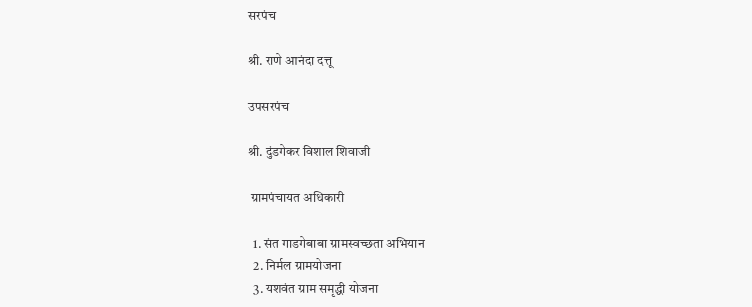सरपंच

श्री. राणे आनंदा दत्तू

उपसरपंच

श्री. दुंडगेकर विशाल शिवाजी

 ग्रामपंचायत अधिकारी

  1. संत गाडगेबाबा ग्रामस्वच्छता अभियान
  2. निर्मल ग्रामयोजना
  3. यशवंत ग्राम समृद्धी योजना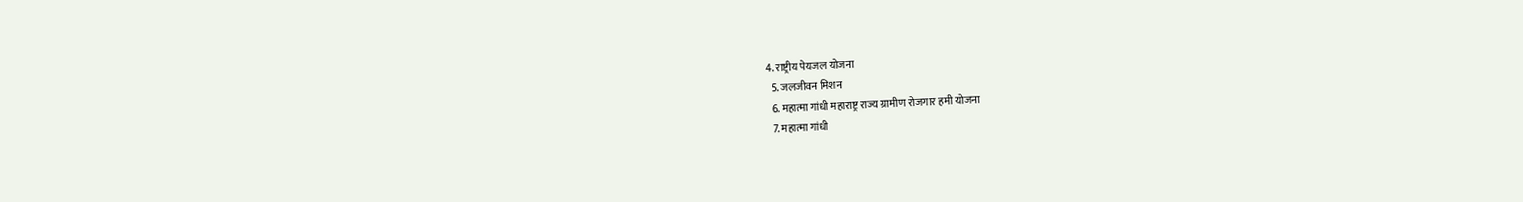4. राष्ट्रीय पेयजल योजना
  5. जलजीवन मिशन
  6. महात्मा गांधी महाराष्ट्र राज्य ग्रामीण रोजगार हमी योजना
  7. महात्मा गांधी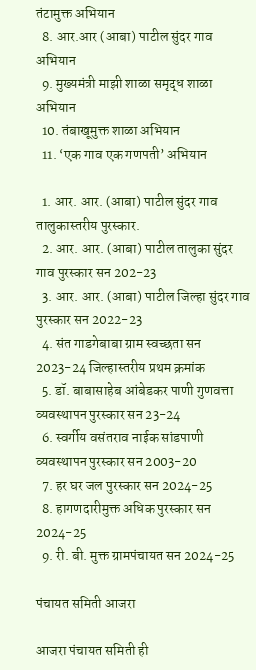तंटामुक्त अभियान
  8. आर.आर (आबा) पाटील सुंदर गाव अभियान
  9. मुख्यमंत्री माझी शाळा समृद्ध शाळा अभियान
  10. तंबाखूमुक्त शाळा अभियान
  11. ‘एक गाव एक गणपती’ अभियान

  1. आर. आर. (आबा) पाटील सुंदर गाव तालुकास्तरीय पुरस्कार.
  2. आर. आर. (आबा) पाटील तालुका सुंदर गाव पुरस्कार सन 202-23
  3. आर. आर. (आबा) पाटील जिल्हा सुंदर गाव पुरस्कार सन 2022-23
  4. संत गाडगेबाबा ग्राम स्वच्छता सन 2023-24 जिल्हास्तरीय प्रथम क्रमांक
  5. डॉ. बाबासाहेब आंबेडकर पाणी गुणवत्ता व्यवस्थापन पुरस्कार सन 23-24
  6. स्वर्गीय वसंतराव नाईक सांडपाणी व्यवस्थापन पुरस्कार सन 2003-20
  7. हर घर जल पुरस्कार सन 2024-25
  8. हागणदारीमुक्त अधिक पुरस्कार सन 2024-25
  9. री. बी. मुक्त ग्रामपंचायत सन 2024-25

पंचायत समिती आजरा

आजरा पंचायत समिती ही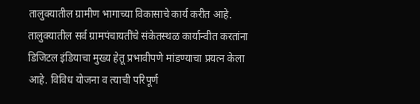तालुक्यातील ग्रामीण भागाच्या विकासाचे कार्य करीत आहे. तालुक्यातील सर्व ग्रामपंचायतींचे संकेतस्थळ कार्यान्वीत करतांना डिजिटल इंडियाचा मुख्य हेतू प्रभावीपणे मांडण्याचा प्रयत्न केला आहे. विविध योजना व त्याची परिपूर्ण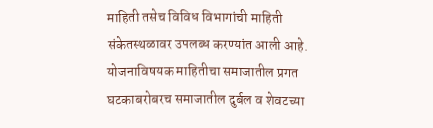माहिती तसेच विविध विभागांची माहिती संकेतस्थळावर उपलब्ध करण्यांत आली आहे. योजनाविषयक माहितीचा समाजातील प्रगत घटकाबरोबरच समाजातील दुर्बल व शेवटच्या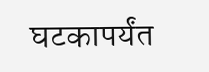घटकापर्यंत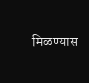मिळण्यास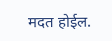मदत होईल.